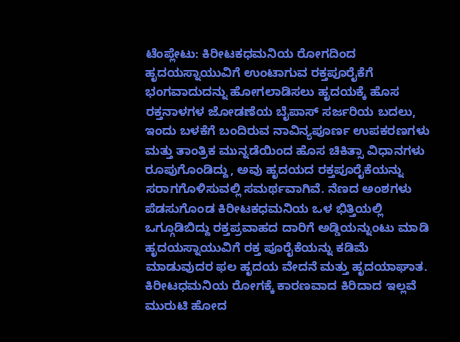ಟೆಂಪ್ಲೇಟು: ಕಿರೀಟಕಧಮನಿಯ ರೋಗದಿಂದ ಹೃದಯಸ್ನಾಯುವಿಗೆ ಉಂಟಾಗುವ ರಕ್ತಪೂರೈಕೆಗೆ ಭಂಗವಾದುದನ್ನು ಹೋಗಲಾಡಿಸಲು ಹೃದಯಕ್ಕೆ ಹೊಸ ರಕ್ತನಾಳಗಳ ಜೋಡಣೆಯ ಬೈಪಾಸ್ ಸರ್ಜರಿಯ ಬದಲು, ಇಂದು ಬಳಕೆಗೆ ಬಂದಿರುವ ನಾವಿನ್ಯಪೂರ್ಣ ಉಪಕರಣಗಳು ಮತ್ತು ತಾಂತ್ರಿಕ ಮುನ್ನಡೆಯಿಂದ ಹೊಸ ಚಿಕಿತ್ಸಾ ವಿಧಾನಗಳು ರೂಪುಗೊಂಡಿದ್ದು, ಅವು ಹೃದಯದ ರಕ್ತಪೂರೈಕೆಯನ್ನು ಸರಾಗಗೊಳಿಸುವಲ್ಲಿ ಸಮರ್ಥವಾಗಿವೆ. ನೆಣದ ಅಂಶಗಳು ಪೆಡಸುಗೊಂಡ ಕಿರೀಟಕಧಮನಿಯ ಒಳ ಭಿತ್ತಿಯಲ್ಲಿ ಒಗ್ಗೂಡಿಬಿದ್ದು ರಕ್ತಪ್ರವಾಹದ ದಾರಿಗೆ ಅಡ್ಡಿಯನ್ನುಂಟು ಮಾಡಿ ಹೃದಯಸ್ನಾಯುವಿಗೆ ರಕ್ತ ಪೂರೈಕೆಯನ್ನು ಕಡಿಮೆ ಮಾಡುವುದರ ಫಲ ಹೃದಯ ವೇದನೆ ಮತ್ತು ಹೃದಯಾಘಾತ. ಕಿರೀಟಧಮನಿಯ ರೋಗಕ್ಕೆ ಕಾರಣವಾದ ಕಿರಿದಾದ ಇಲ್ಲವೆ ಮುರುಟಿ ಹೋದ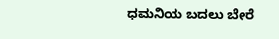ಧಮನಿಯ ಬದಲು ಬೇರೆ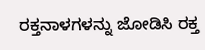ರಕ್ತನಾಳಗಳನ್ನು ಜೋಡಿಸಿ ರಕ್ತ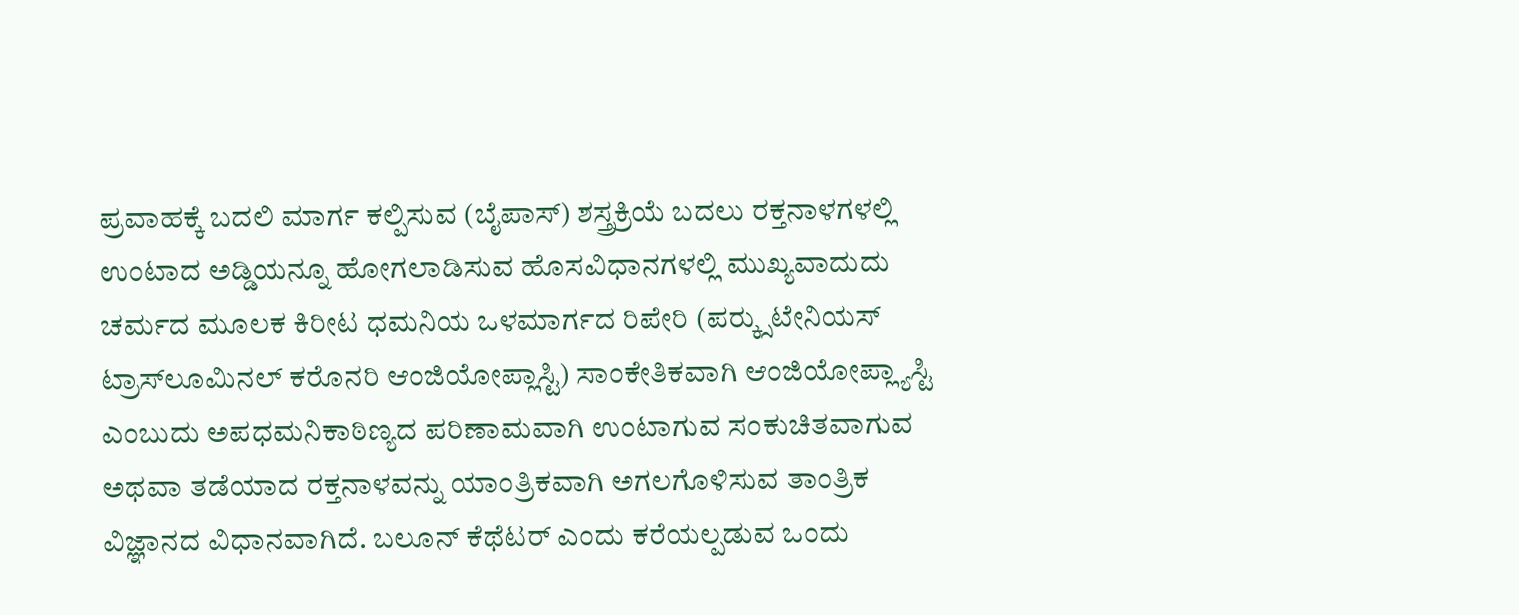ಪ್ರವಾಹಕ್ಕೆ ಬದಲಿ ಮಾರ್ಗ ಕಲ್ಪಿಸುವ (ಬೈಪಾಸ್) ಶಸ್ತ್ರಕ್ರಿಯೆ ಬದಲು ರಕ್ತನಾಳಗಳಲ್ಲಿ ಉಂಟಾದ ಅಡ್ಡಿಯನ್ನೂ ಹೋಗಲಾಡಿಸುವ ಹೊಸವಿಧಾನಗಳಲ್ಲಿ ಮುಖ್ಯವಾದುದು ಚರ್ಮದ ಮೂಲಕ ಕಿರೀಟ ಧಮನಿಯ ಒಳಮಾರ್ಗದ ರಿಪೇರಿ (ಪರ್‍ಕ್ಸುಟೇನಿಯಸ್ ಟ್ರಾಸ್‍ಲೂಮಿನಲ್ ಕರೊನರಿ ಆಂಜಿಯೋಪ್ಲಾಸ್ಟಿ) ಸಾಂಕೇತಿಕವಾಗಿ ಆಂಜಿಯೋಪ್ಲ್ಯಾಸ್ಟಿ ಎಂಬುದು ಅಪಧಮನಿಕಾಠಿಣ್ಯದ ಪರಿಣಾಮವಾಗಿ ಉಂಟಾಗುವ ಸಂಕುಚಿತವಾಗುವ ಅಥವಾ ತಡೆಯಾದ ರಕ್ತನಾಳವನ್ನು ಯಾಂತ್ರಿಕವಾಗಿ ಅಗಲಗೊಳಿಸುವ ತಾಂತ್ರಿಕ ವಿಜ್ಞಾನದ ವಿಧಾನವಾಗಿದೆ. ಬಲೂನ್ ಕೆಥೆಟರ್ ಎಂದು ಕರೆಯಲ್ಪಡುವ ಒಂದು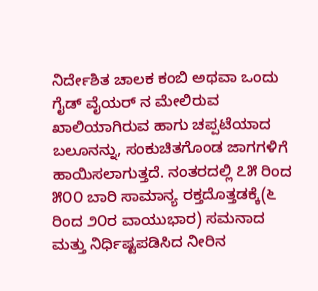ನಿರ್ದೇಶಿತ ಚಾಲಕ ಕಂಬಿ ಅಥವಾ ಒಂದು ಗೈಡ್ ವೈಯರ್ ನ ಮೇಲಿರುವ ಖಾಲಿಯಾಗಿರುವ ಹಾಗು ಚಪ್ಪಟೆಯಾದ ಬಲೂನನ್ನು, ಸಂಕುಚಿತಗೊಂಡ ಜಾಗಗಳಿಗೆ ಹಾಯಿಸಲಾಗುತ್ತದೆ. ನಂತರದಲ್ಲಿ ೭೫ ರಿಂದ ೫೦೦ ಬಾರಿ ಸಾಮಾನ್ಯ ರಕ್ತದೊತ್ತಡಕ್ಕೆ(೬ ರಿಂದ ೨೦ರ ವಾಯುಭಾರ) ಸಮನಾದ ಮತ್ತು ನಿರ್ಧಿಷ್ಟಪಡಿಸಿದ ನೀರಿನ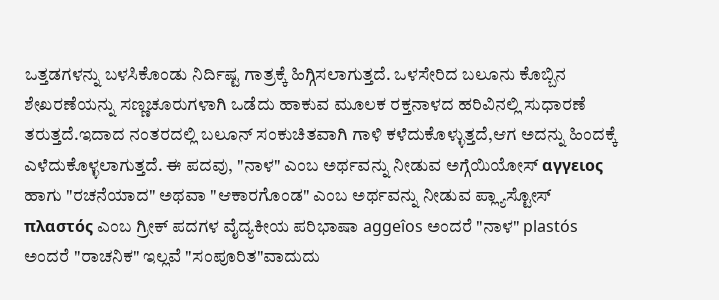ಒತ್ತಡಗಳನ್ನು ಬಳಸಿಕೊಂಡು ನಿರ್ದಿಷ್ಟ ಗಾತ್ರಕ್ಕೆ ಹಿಗ್ಗಿಸಲಾಗುತ್ತದೆ. ಒಳಸೇರಿದ ಬಲೂನು ಕೊಬ್ಬಿನ ಶೇಖರಣೆಯನ್ನು ಸಣ್ಣಚೂರುಗಳಾಗಿ ಒಡೆದು ಹಾಕುವ ಮೂಲಕ ರಕ್ತನಾಳದ ಹರಿವಿನಲ್ಲಿ ಸುಧಾರಣೆ ತರುತ್ತದೆ.ಇದಾದ ನಂತರದಲ್ಲಿ ಬಲೂನ್ ಸಂಕುಚಿತವಾಗಿ ಗಾಳಿ ಕಳೆದುಕೊಳ್ಳುತ್ತದೆ,ಆಗ ಅದನ್ನು ಹಿಂದಕ್ಕೆ ಎಳೆದುಕೊಳ್ಳಲಾಗುತ್ತದೆ. ಈ ಪದವು, "ನಾಳ" ಎಂಬ ಅರ್ಥವನ್ನು ನೀಡುವ ಅಗ್ಗೆಯಿಯೋಸ್ αγγειος ಹಾಗು "ರಚನೆಯಾದ" ಅಥವಾ "ಆಕಾರಗೊಂಡ" ಎಂಬ ಅರ್ಥವನ್ನು ನೀಡುವ ಪ್ಲ್ಯಾಸ್ಟೋಸ್ πλαστός ಎಂಬ ಗ್ರೀಕ್ ಪದಗಳ ವೈದ್ಯಕೀಯ ಪರಿಭಾಷಾ aggeîos ಅಂದರೆ "ನಾಳ" plastós ಅಂದರೆ "ರಾಚನಿಕ" ಇಲ್ಲವೆ "ಸಂಪೂರಿತ"ವಾದುದು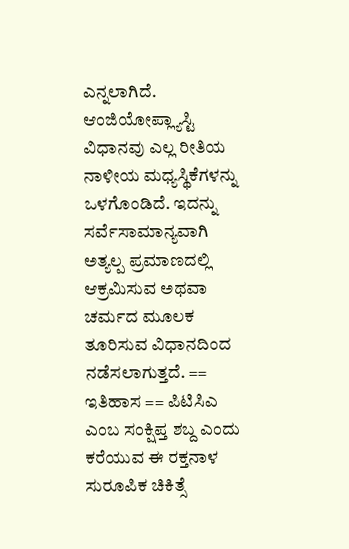ಎನ್ನಲಾಗಿದೆ. ಆಂಜಿಯೋಪ್ಲ್ಯಾಸ್ಟಿ ವಿಧಾನವು ಎಲ್ಲ ರೀತಿಯ ನಾಳೀಯ ಮಧ್ಯಸ್ಥಿಕೆಗಳನ್ನು ಒಳಗೊಂಡಿದೆ. ಇದನ್ನು ಸರ್ವೆಸಾಮಾನ್ಯವಾಗಿ ಅತ್ಯಲ್ಪ ಪ್ರಮಾಣದಲ್ಲಿ ಆಕ್ರಮಿಸುವ ಅಥವಾ ಚರ್ಮದ ಮೂಲಕ ತೂರಿಸುವ ವಿಧಾನದಿಂದ ನಡೆಸಲಾಗುತ್ತದೆ. == ಇತಿಹಾಸ == ಪಿಟಿಸಿಎ ಎಂಬ ಸಂಕ್ಷಿಪ್ತ ಶಬ್ದ ಎಂದು ಕರೆಯುವ ಈ ರಕ್ತನಾಳ ಸುರೂಪಿಕ ಚಿಕಿತ್ಸೆ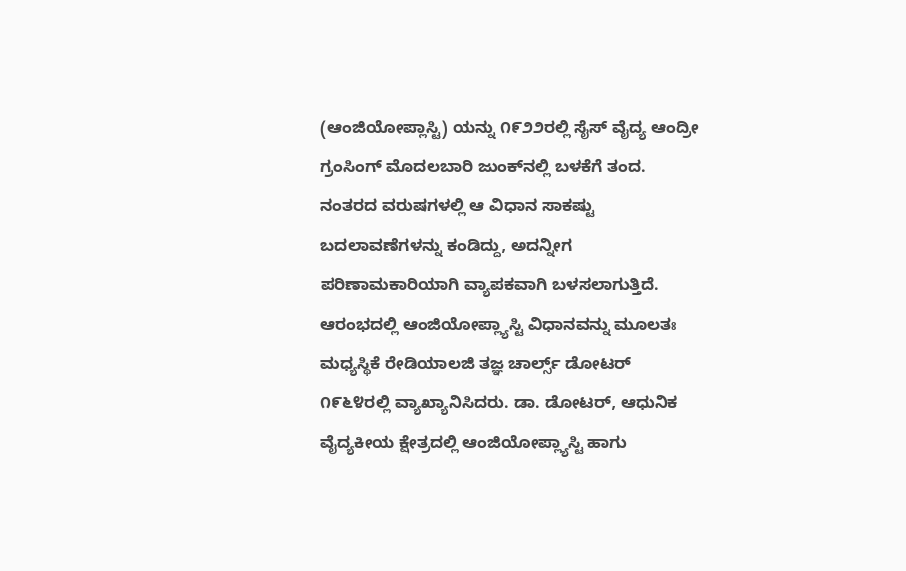(ಆಂಜಿಯೋಪ್ಲಾಸ್ಟಿ) ಯನ್ನು ೧೯೨೨ರಲ್ಲಿ ಸೈಸ್ ವೈದ್ಯ ಆಂದ್ರೀ ಗ್ರಂಸಿಂಗ್ ಮೊದಲಬಾರಿ ಜುಂಕ್‍ನಲ್ಲಿ ಬಳಕೆಗೆ ತಂದ. ನಂತರದ ವರುಷಗಳಲ್ಲಿ ಆ ವಿಧಾನ ಸಾಕಷ್ಟು ಬದಲಾವಣೆಗಳನ್ನು ಕಂಡಿದ್ದು, ಅದನ್ನೀಗ ಪರಿಣಾಮಕಾರಿಯಾಗಿ ವ್ಯಾಪಕವಾಗಿ ಬಳಸಲಾಗುತ್ತಿದೆ. ಆರಂಭದಲ್ಲಿ ಆಂಜಿಯೋಪ್ಲ್ಯಾಸ್ಟಿ ವಿಧಾನವನ್ನು ಮೂಲತಃ ಮಧ್ಯಸ್ಥಿಕೆ ರೇಡಿಯಾಲಜಿ ತಜ್ಞ ಚಾರ್ಲ್ಸ್ ಡೋಟರ್ ೧೯೬೪ರಲ್ಲಿ ವ್ಯಾಖ್ಯಾನಿಸಿದರು. ಡಾ. ಡೋಟರ್, ಆಧುನಿಕ ವೈದ್ಯಕೀಯ ಕ್ಷೇತ್ರದಲ್ಲಿ ಆಂಜಿಯೋಪ್ಲ್ಯಾಸ್ಟಿ ಹಾಗು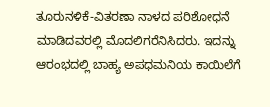ತೂರುನಳಿಕೆ-ವಿತರಣಾ ನಾಳದ ಪರಿಶೋಧನೆ ಮಾಡಿದವರಲ್ಲಿ ಮೊದಲಿಗರೆನಿಸಿದರು. ಇದನ್ನು ಆರಂಭದಲ್ಲಿ ಬಾಹ್ಯ ಅಪಧಮನಿಯ ಕಾಯಿಲೆಗೆ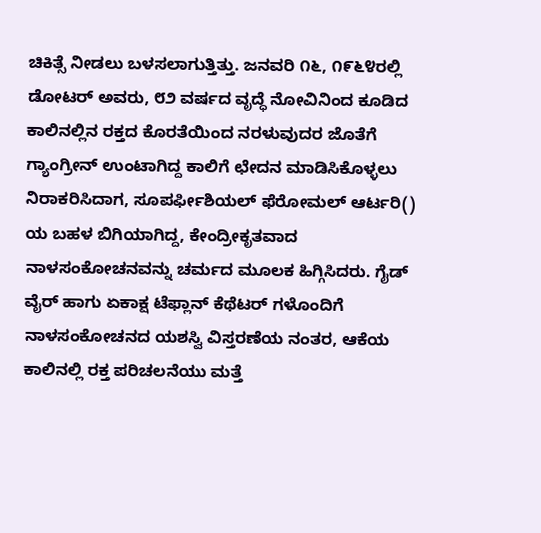ಚಿಕಿತ್ಸೆ ನೀಡಲು ಬಳಸಲಾಗುತ್ತಿತ್ತು. ಜನವರಿ ೧೬, ೧೯೬೪ರಲ್ಲಿ ಡೋಟರ್ ಅವರು, ೮೨ ವರ್ಷದ ವೃದ್ಧೆ ನೋವಿನಿಂದ ಕೂಡಿದ ಕಾಲಿನಲ್ಲಿನ ರಕ್ತದ ಕೊರತೆಯಿಂದ ನರಳುವುದರ ಜೊತೆಗೆ ಗ್ಯಾಂಗ್ರೀನ್ ಉಂಟಾಗಿದ್ದ ಕಾಲಿಗೆ ಛೇದನ ಮಾಡಿಸಿಕೊಳ್ಳಲು ನಿರಾಕರಿಸಿದಾಗ, ಸೂಪರ್ಫೀಶಿಯಲ್ ಫೆರೋಮಲ್ ಆರ್ಟರಿ() ಯ ಬಹಳ ಬಿಗಿಯಾಗಿದ್ದ, ಕೇಂದ್ರೀಕೃತವಾದ ನಾಳಸಂಕೋಚನವನ್ನು ಚರ್ಮದ ಮೂಲಕ ಹಿಗ್ಗಿಸಿದರು. ಗೈಡ್ ವೈರ್ ಹಾಗು ಏಕಾಕ್ಷ ಟೆಫ್ಲಾನ್ ಕೆಥೆಟರ್ ಗಳೊಂದಿಗೆ ನಾಳಸಂಕೋಚನದ ಯಶಸ್ವಿ ವಿಸ್ತರಣೆಯ ನಂತರ, ಆಕೆಯ ಕಾಲಿನಲ್ಲಿ ರಕ್ತ ಪರಿಚಲನೆಯು ಮತ್ತೆ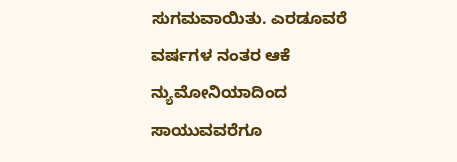ಸುಗಮವಾಯಿತು. ಎರಡೂವರೆ ವರ್ಷಗಳ ನಂತರ ಆಕೆ ನ್ಯುಮೋನಿಯಾದಿಂದ ಸಾಯುವವರೆಗೂ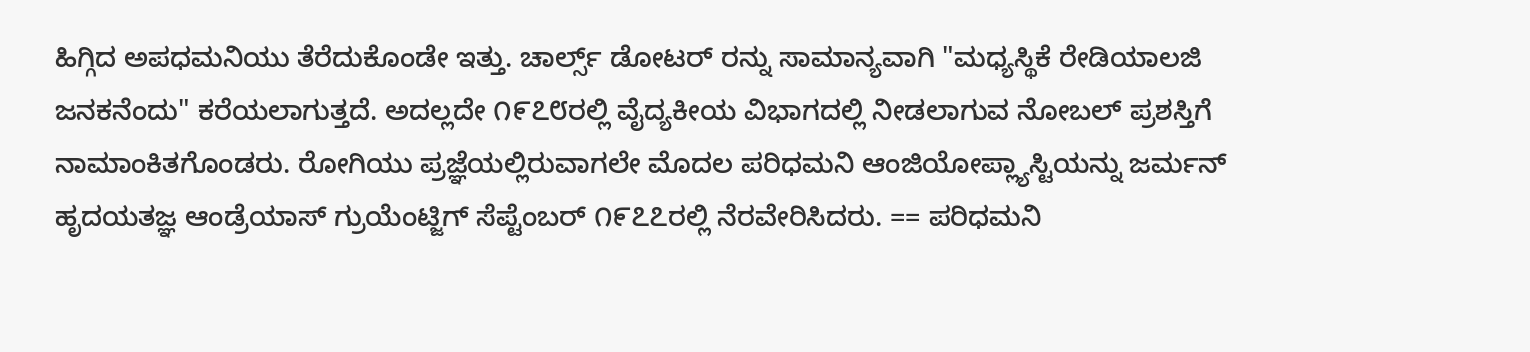ಹಿಗ್ಗಿದ ಅಪಧಮನಿಯು ತೆರೆದುಕೊಂಡೇ ಇತ್ತು. ಚಾರ್ಲ್ಸ್ ಡೋಟರ್ ರನ್ನು ಸಾಮಾನ್ಯವಾಗಿ "ಮಧ್ಯಸ್ಥಿಕೆ ರೇಡಿಯಾಲಜಿ ಜನಕನೆಂದು" ಕರೆಯಲಾಗುತ್ತದೆ. ಅದಲ್ಲದೇ ೧೯೭೮ರಲ್ಲಿ ವೈದ್ಯಕೀಯ ವಿಭಾಗದಲ್ಲಿ ನೀಡಲಾಗುವ ನೋಬಲ್ ಪ್ರಶಸ್ತಿಗೆ ನಾಮಾಂಕಿತಗೊಂಡರು. ರೋಗಿಯು ಪ್ರಜ್ಞೆಯಲ್ಲಿರುವಾಗಲೇ ಮೊದಲ ಪರಿಧಮನಿ ಆಂಜಿಯೋಪ್ಲ್ಯಾಸ್ಟಿಯನ್ನು ಜರ್ಮನ್ ಹೃದಯತಜ್ಞ ಆಂಡ್ರೆಯಾಸ್ ಗ್ರುಯೆಂಟ್ಜಿಗ್ ಸೆಪ್ಟೆಂಬರ್ ೧೯೭೭ರಲ್ಲಿ ನೆರವೇರಿಸಿದರು. == ಪರಿಧಮನಿ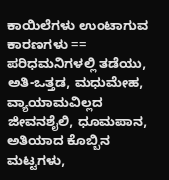ಕಾಯಿಲೆಗಳು ಉಂಟಾಗುವ ಕಾರಣಗಳು == ಪರಿಧಮನಿಗಳಲ್ಲಿ ತಡೆಯು, ಅತಿ-ಒತ್ತಡ, ಮಧುಮೇಹ, ವ್ಯಾಯಾಮವಿಲ್ಲದ ಜೀವನಶೈಲಿ, ಧೂಮಪಾನ, ಅತಿಯಾದ ಕೊಬ್ಬಿನ ಮಟ್ಟಗಳು,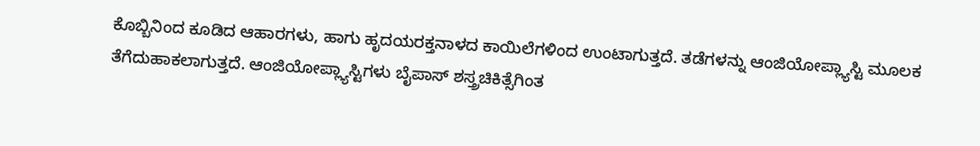ಕೊಬ್ಬಿನಿಂದ ಕೂಡಿದ ಆಹಾರಗಳು, ಹಾಗು ಹೃದಯರಕ್ತನಾಳದ ಕಾಯಿಲೆಗಳಿಂದ ಉಂಟಾಗುತ್ತದೆ. ತಡೆಗಳನ್ನು ಆಂಜಿಯೋಪ್ಲ್ಯಾಸ್ಟಿ ಮೂಲಕ ತೆಗೆದುಹಾಕಲಾಗುತ್ತದೆ. ಆಂಜಿಯೋಪ್ಲ್ಯಾಸ್ಟಿಗಳು ಬೈಪಾಸ್ ಶಸ್ತ್ರಚಿಕಿತ್ಸೆಗಿಂತ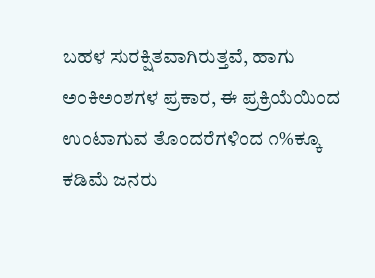ಬಹಳ ಸುರಕ್ಷಿತವಾಗಿರುತ್ತವೆ, ಹಾಗು ಅಂಕಿಅಂಶಗಳ ಪ್ರಕಾರ, ಈ ಪ್ರಕ್ರಿಯೆಯಿಂದ ಉಂಟಾಗುವ ತೊಂದರೆಗಳಿಂದ ೧%ಕ್ಕೂ ಕಡಿಮೆ ಜನರು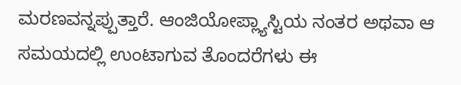ಮರಣವನ್ನಪ್ಪುತ್ತಾರೆ. ಆಂಜಿಯೋಪ್ಲ್ಯಾಸ್ಟಿಯ ನಂತರ ಅಥವಾ ಆ ಸಮಯದಲ್ಲಿ ಉಂಟಾಗುವ ತೊಂದರೆಗಳು ಈ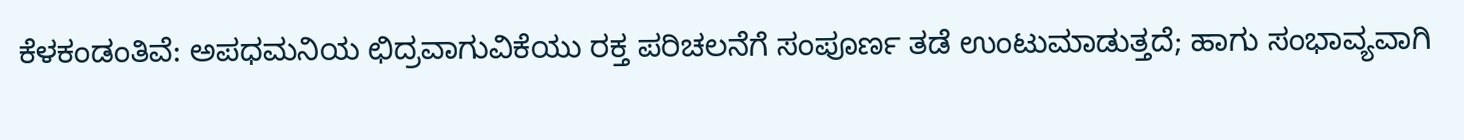ಕೆಳಕಂಡಂತಿವೆ: ಅಪಧಮನಿಯ ಛಿದ್ರವಾಗುವಿಕೆಯು ರಕ್ತ ಪರಿಚಲನೆಗೆ ಸಂಪೂರ್ಣ ತಡೆ ಉಂಟುಮಾಡುತ್ತದೆ; ಹಾಗು ಸಂಭಾವ್ಯವಾಗಿ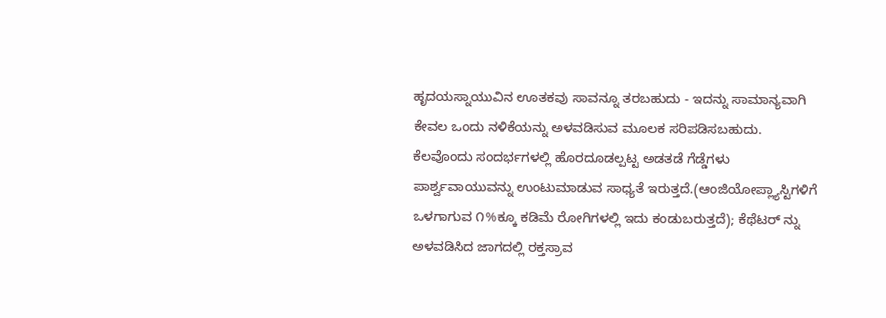ಹೃದಯಸ್ನಾಯುವಿನ ಊತಕವು ಸಾವನ್ನೂ ತರಬಹುದು - ಇದನ್ನು ಸಾಮಾನ್ಯವಾಗಿ ಕೇವಲ ಒಂದು ನಳಿಕೆಯನ್ನು ಅಳವಡಿಸುವ ಮೂಲಕ ಸರಿಪಡಿಸಬಹುದು. ಕೆಲವೊಂದು ಸಂದರ್ಭಗಳಲ್ಲಿ ಹೊರದೂಡಲ್ಪಟ್ಟ ಅಡತಡೆ ಗೆಡ್ಡೆಗಳು ಪಾರ್ಶ್ವವಾಯುವನ್ನು ಉಂಟುಮಾಡುವ ಸಾಧ್ಯತೆ ಇರುತ್ತದೆ.(ಆಂಜಿಯೋಪ್ಲ್ಯಾಸ್ಟಿಗಳಿಗೆ ಒಳಗಾಗುವ ೧%ಕ್ಕೂ ಕಡಿಮೆ ರೋಗಿಗಳಲ್ಲಿ ಇದು ಕಂಡುಬರುತ್ತದೆ); ಕೆಥೆಟರ್ ನ್ನು ಅಳವಡಿಸಿದ ಜಾಗದಲ್ಲಿ ರಕ್ತಸ್ರಾವ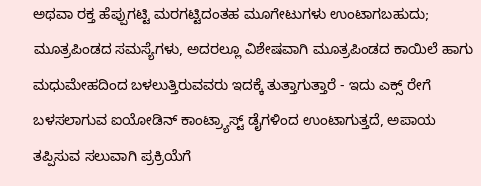ಅಥವಾ ರಕ್ತ ಹೆಪ್ಪುಗಟ್ಟಿ ಮರಗಟ್ಟಿದಂತಹ ಮೂಗೇಟುಗಳು ಉಂಟಾಗಬಹುದು; ಮೂತ್ರಪಿಂಡದ ಸಮಸ್ಯೆಗಳು, ಅದರಲ್ಲೂ ವಿಶೇಷವಾಗಿ ಮೂತ್ರಪಿಂಡದ ಕಾಯಿಲೆ ಹಾಗು ಮಧುಮೇಹದಿಂದ ಬಳಲುತ್ತಿರುವವರು ಇದಕ್ಕೆ ತುತ್ತಾಗುತ್ತಾರೆ - ಇದು ಎಕ್ಸ್ ರೇಗೆ ಬಳಸಲಾಗುವ ಐಯೋಡಿನ್ ಕಾಂಟ್ರ್ಯಾಸ್ಟ್ ಡೈಗಳಿಂದ ಉಂಟಾಗುತ್ತದೆ, ಅಪಾಯ ತಪ್ಪಿಸುವ ಸಲುವಾಗಿ ಪ್ರಕ್ರಿಯೆಗೆ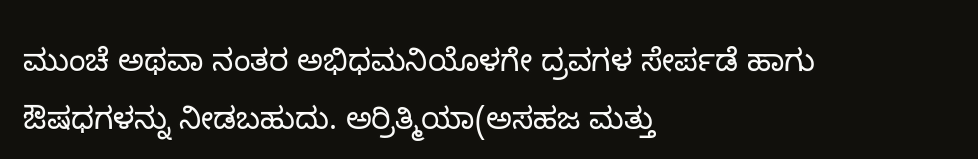ಮುಂಚೆ ಅಥವಾ ನಂತರ ಅಭಿಧಮನಿಯೊಳಗೇ ದ್ರವಗಳ ಸೇರ್ಪಡೆ ಹಾಗು ಔಷಧಗಳನ್ನು ನೀಡಬಹುದು. ಅರ್ರಿತ್ಮಿಯಾ(ಅಸಹಜ ಮತ್ತು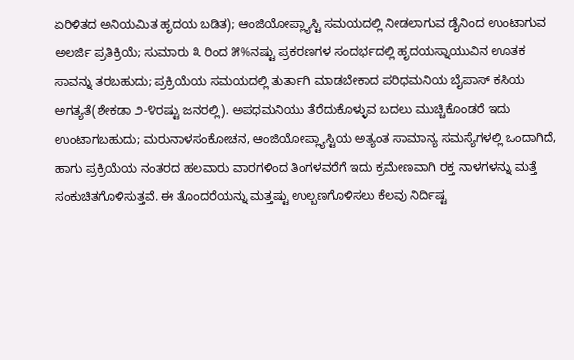ಏರಿಳಿತದ ಅನಿಯಮಿತ ಹೃದಯ ಬಡಿತ); ಆಂಜಿಯೋಪ್ಲ್ಯಾಸ್ಟಿ ಸಮಯದಲ್ಲಿ ನೀಡಲಾಗುವ ಡೈನಿಂದ ಉಂಟಾಗುವ ಅಲರ್ಜಿ ಪ್ರತಿಕ್ರಿಯೆ; ಸುಮಾರು ೩ ರಿಂದ ೫%ನಷ್ಟು ಪ್ರಕರಣಗಳ ಸಂದರ್ಭದಲ್ಲಿ ಹೃದಯಸ್ನಾಯುವಿನ ಊತಕ ಸಾವನ್ನು ತರಬಹುದು; ಪ್ರಕ್ರಿಯೆಯ ಸಮಯದಲ್ಲಿ ತುರ್ತಾಗಿ ಮಾಡಬೇಕಾದ ಪರಿಧಮನಿಯ ಬೈಪಾಸ್ ಕಸಿಯ ಅಗತ್ಯತೆ(ಶೇಕಡಾ ೨-೪ರಷ್ಟು ಜನರಲ್ಲಿ). ಅಪಧಮನಿಯು ತೆರೆದುಕೊಳ್ಳುವ ಬದಲು ಮುಚ್ಚಿಕೊಂಡರೆ ಇದು ಉಂಟಾಗಬಹುದು; ಮರುನಾಳಸಂಕೋಚನ, ಆಂಜಿಯೋಪ್ಲ್ಯಾಸ್ಟಿಯ ಅತ್ಯಂತ ಸಾಮಾನ್ಯ ಸಮಸ್ಯೆಗಳಲ್ಲಿ ಒಂದಾಗಿದೆ, ಹಾಗು ಪ್ರಕ್ರಿಯೆಯ ನಂತರದ ಹಲವಾರು ವಾರಗಳಿಂದ ತಿಂಗಳವರೆಗೆ ಇದು ಕ್ರಮೇಣವಾಗಿ ರಕ್ತ ನಾಳಗಳನ್ನು ಮತ್ತೆ ಸಂಕುಚಿತಗೊಳಿಸುತ್ತವೆ. ಈ ತೊಂದರೆಯನ್ನು ಮತ್ತಷ್ಟು ಉಲ್ಬಣಗೊಳಿಸಲು ಕೆಲವು ನಿರ್ದಿಷ್ಟ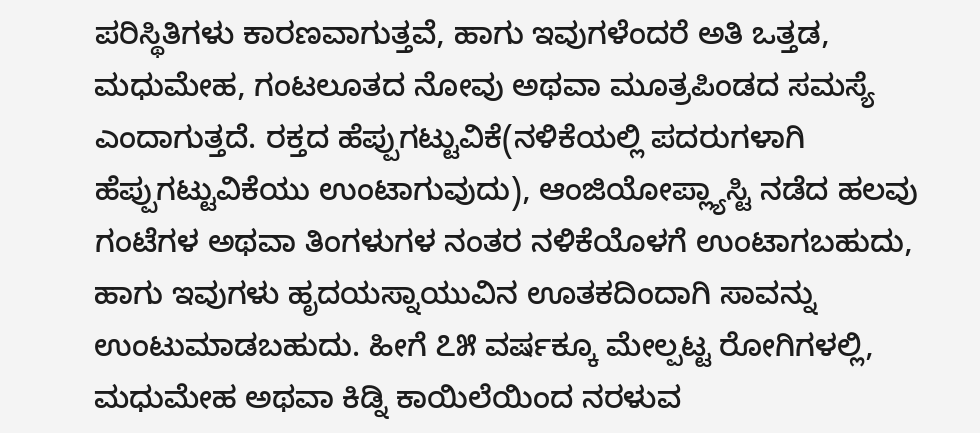ಪರಿಸ್ಥಿತಿಗಳು ಕಾರಣವಾಗುತ್ತವೆ, ಹಾಗು ಇವುಗಳೆಂದರೆ ಅತಿ ಒತ್ತಡ, ಮಧುಮೇಹ, ಗಂಟಲೂತದ ನೋವು ಅಥವಾ ಮೂತ್ರಪಿಂಡದ ಸಮಸ್ಯೆ ಎಂದಾಗುತ್ತದೆ. ರಕ್ತದ ಹೆಪ್ಪುಗಟ್ಟುವಿಕೆ(ನಳಿಕೆಯಲ್ಲಿ ಪದರುಗಳಾಗಿ ಹೆಪ್ಪುಗಟ್ಟುವಿಕೆಯು ಉಂಟಾಗುವುದು), ಆಂಜಿಯೋಪ್ಲ್ಯಾಸ್ಟಿ ನಡೆದ ಹಲವು ಗಂಟೆಗಳ ಅಥವಾ ತಿಂಗಳುಗಳ ನಂತರ ನಳಿಕೆಯೊಳಗೆ ಉಂಟಾಗಬಹುದು, ಹಾಗು ಇವುಗಳು ಹೃದಯಸ್ನಾಯುವಿನ ಊತಕದಿಂದಾಗಿ ಸಾವನ್ನು ಉಂಟುಮಾಡಬಹುದು. ಹೀಗೆ ೭೫ ವರ್ಷಕ್ಕೂ ಮೇಲ್ಪಟ್ಟ ರೋಗಿಗಳಲ್ಲಿ, ಮಧುಮೇಹ ಅಥವಾ ಕಿಡ್ನಿ ಕಾಯಿಲೆಯಿಂದ ನರಳುವ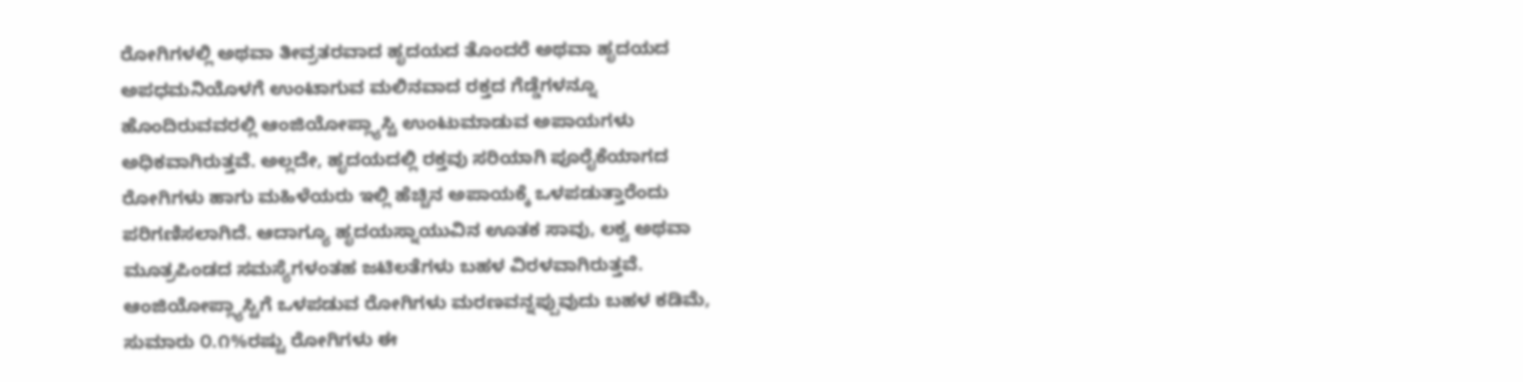ರೋಗಿಗಳಲ್ಲಿ ಅಥವಾ ತೀವ್ರತರವಾದ ಹೃದಯದ ತೊಂದರೆ ಅಥವಾ ಹೃದಯದ ಅಪಧಮನಿಯೊಳಗೆ ಉಂಟಾಗುವ ಮಲಿನವಾದ ರಕ್ತದ ಗೆಡ್ಡೆಗಳನ್ನೂ ಹೊಂದಿರುವವರಲ್ಲಿ ಆಂಜಿಯೋಪ್ಲ್ಯಾಸ್ಟಿ ಉಂಟುಮಾಡುವ ಅಪಾಯಗಳು ಅಧಿಕವಾಗಿರುತ್ತವೆ. ಅಲ್ಲದೇ, ಹೃದಯದಲ್ಲಿ ರಕ್ತವು ಸರಿಯಾಗಿ ಪೂರೈಕೆಯಾಗದ ರೋಗಿಗಳು ಹಾಗು ಮಹಿಳೆಯರು ಇಲ್ಲಿ ಹೆಚ್ಚಿನ ಅಪಾಯಕ್ಕೆ ಒಳಪಡುತ್ತಾರೆಂದು ಪರಿಗಣಿಸಲಾಗಿದೆ. ಆದಾಗ್ಯೂ ಹೃದಯಸ್ನಾಯುವಿನ ಊತಕ ಸಾವು, ಲಕ್ವ ಅಥವಾ ಮೂತ್ರಪಿಂಡದ ಸಮಸ್ಯೆಗಳಂತಹ ಜಟಿಲತೆಗಳು ಬಹಳ ವಿರಳವಾಗಿರುತ್ತವೆ. ಆಂಜಿಯೋಪ್ಲ್ಯಾಸ್ಟಿಗೆ ಒಳಪಡುವ ರೋಗಿಗಳು ಮರಣವನ್ನಪ್ಪುವುದು ಬಹಳ ಕಡಿಮೆ, ಸುಮಾರು ೦.೧%ರಷ್ಟು ರೋಗಿಗಳು ಈ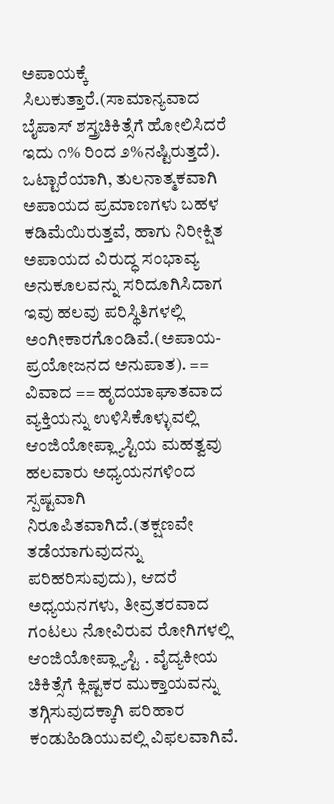ಅಪಾಯಕ್ಕೆ ಸಿಲುಕುತ್ತಾರೆ.(ಸಾಮಾನ್ಯವಾದ ಬೈಪಾಸ್ ಶಸ್ತ್ರಚಿಕಿತ್ಸೆಗೆ ಹೋಲಿಸಿದರೆ ಇದು ೧% ರಿಂದ ೨%ನಷ್ಟಿರುತ್ತದೆ). ಒಟ್ಟಾರೆಯಾಗಿ, ತುಲನಾತ್ಮಕವಾಗಿ ಅಪಾಯದ ಪ್ರಮಾಣಗಳು ಬಹಳ ಕಡಿಮೆಯಿರುತ್ತವೆ, ಹಾಗು ನಿರೀಕ್ಷಿತ ಅಪಾಯದ ವಿರುದ್ಧ ಸಂಭಾವ್ಯ ಅನುಕೂಲವನ್ನು ಸರಿದೂಗಿಸಿದಾಗ ಇವು ಹಲವು ಪರಿಸ್ಥಿತಿಗಳಲ್ಲಿ ಅಂಗೀಕಾರಗೊಂಡಿವೆ.(ಅಪಾಯ-ಪ್ರಯೋಜನದ ಅನುಪಾತ). == ವಿವಾದ == ಹೃದಯಾಘಾತವಾದ ವ್ಯಕ್ತಿಯನ್ನು ಉಳಿಸಿಕೊಳ್ಳುವಲ್ಲಿ ಆಂಜಿಯೋಪ್ಲ್ಯಾಸ್ಟಿಯ ಮಹತ್ವವು ಹಲವಾರು ಅಧ್ಯಯನಗಳಿಂದ ಸ್ಪಷ್ಟವಾಗಿ ನಿರೂಪಿತವಾಗಿದೆ.(ತಕ್ಷಣವೇ ತಡೆಯಾಗುವುದನ್ನು ಪರಿಹರಿಸುವುದು), ಆದರೆ ಅಧ್ಯಯನಗಳು, ತೀವ್ರತರವಾದ ಗಂಟಲು ನೋವಿರುವ ರೋಗಿಗಳಲ್ಲಿ ಆಂಜಿಯೋಪ್ಲ್ಯಾಸ್ಟಿ . ವೈದ್ಯಕೀಯ ಚಿಕಿತ್ಸೆಗೆ ಕ್ಲಿಷ್ಟಕರ ಮುಕ್ತಾಯವನ್ನು ತಗ್ಗಿಸುವುದಕ್ಕಾಗಿ ಪರಿಹಾರ ಕಂಡುಹಿಡಿಯುವಲ್ಲಿ ವಿಫಲವಾಗಿವೆ.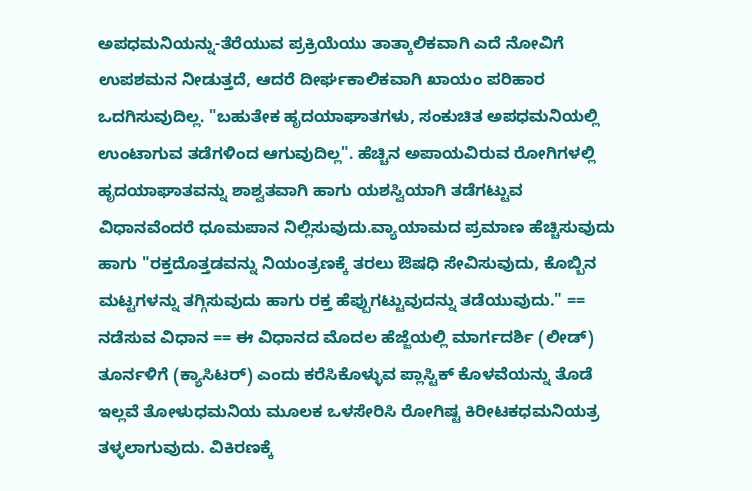ಅಪಧಮನಿಯನ್ನು-ತೆರೆಯುವ ಪ್ರಕ್ರಿಯೆಯು ತಾತ್ಕಾಲಿಕವಾಗಿ ಎದೆ ನೋವಿಗೆ ಉಪಶಮನ ನೀಡುತ್ತದೆ, ಆದರೆ ದೀರ್ಘಕಾಲಿಕವಾಗಿ ಖಾಯಂ ಪರಿಹಾರ ಒದಗಿಸುವುದಿಲ್ಲ. "ಬಹುತೇಕ ಹೃದಯಾಘಾತಗಳು, ಸಂಕುಚಿತ ಅಪಧಮನಿಯಲ್ಲಿ ಉಂಟಾಗುವ ತಡೆಗಳಿಂದ ಆಗುವುದಿಲ್ಲ". ಹೆಚ್ಚಿನ ಅಪಾಯವಿರುವ ರೋಗಿಗಳಲ್ಲಿ ಹೃದಯಾಘಾತವನ್ನು ಶಾಶ್ವತವಾಗಿ ಹಾಗು ಯಶಸ್ವಿಯಾಗಿ ತಡೆಗಟ್ಟುವ ವಿಧಾನವೆಂದರೆ ಧೂಮಪಾನ ನಿಲ್ಲಿಸುವುದು.ವ್ಯಾಯಾಮದ ಪ್ರಮಾಣ ಹೆಚ್ಚಿಸುವುದು ಹಾಗು "ರಕ್ತದೊತ್ತಡವನ್ನು ನಿಯಂತ್ರಣಕ್ಕೆ ತರಲು ಔಷಧಿ ಸೇವಿಸುವುದು, ಕೊಬ್ಬಿನ ಮಟ್ಟಗಳನ್ನು ತಗ್ಗಿಸುವುದು ಹಾಗು ರಕ್ತ ಹೆಪ್ಪುಗಟ್ಟುವುದನ್ನು ತಡೆಯುವುದು." == ನಡೆಸುವ ವಿಧಾನ == ಈ ವಿಧಾನದ ಮೊದಲ ಹೆಜ್ಜೆಯಲ್ಲಿ ಮಾರ್ಗದರ್ಶಿ (ಲೀಡ್) ತೂರ್ನಳಿಗೆ (ಕ್ಯಾಸಿಟರ್) ಎಂದು ಕರೆಸಿಕೊಳ್ಳುವ ಪ್ಲಾಸ್ಟಿಕ್ ಕೊಳವೆಯನ್ನು ತೊಡೆ ಇಲ್ಲವೆ ತೋಳುಧಮನಿಯ ಮೂಲಕ ಒಳಸೇರಿಸಿ ರೋಗಿಷ್ಟ ಕಿರೀಟಕಧಮನಿಯತ್ರ ತಳ್ಳಲಾಗುವುದು. ವಿಕಿರಣಕ್ಕೆ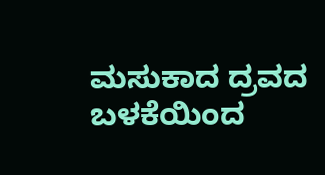ಮಸುಕಾದ ದ್ರವದ ಬಳಕೆಯಿಂದ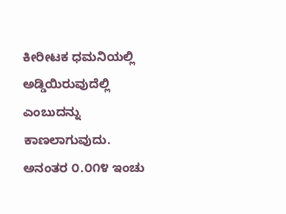ಕೀರೀಟಕ ಧಮನಿಯಲ್ಲಿ ಅಡ್ಡಿಯಿರುವುದೆಲ್ಲಿ ಎಂಬುದನ್ನು ಕಾಣಲಾಗುವುದು. ಅನಂತರ ೦.೦೧೪ ಇಂಚು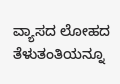ವ್ಯಾಸದ ಲೋಹದ ತೆಳುತಂತಿಯನ್ನೂ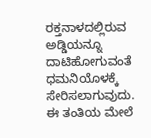ರಕ್ತನಾಳದಲ್ಲಿರುವ ಅಡ್ಡಿಯನ್ನೂ ದಾಟಿಹೋಗುವಂತೆ ಧಮನಿಯೊಳಕ್ಕೆ ಸೇರಿಸಲಾಗುವುದು. ಈ ತಂತಿಯ ಮೇಲೆ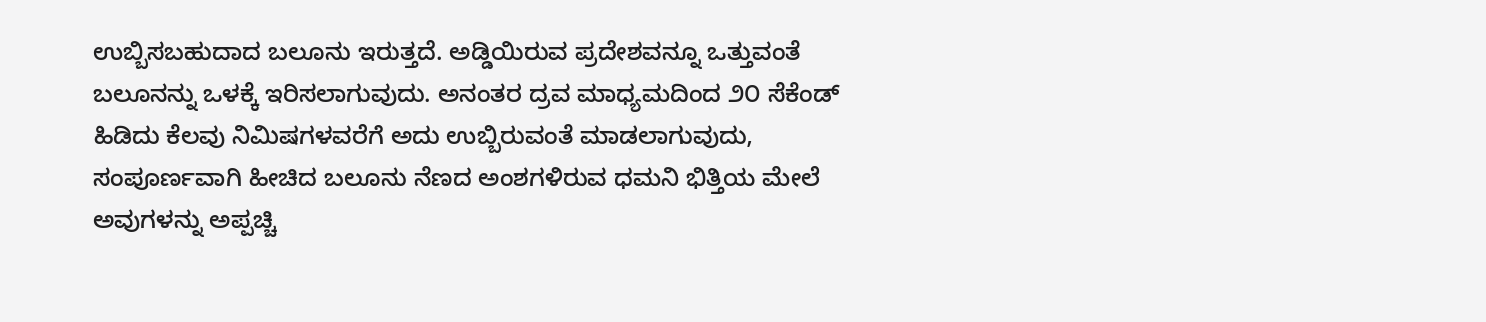ಉಬ್ಬಿಸಬಹುದಾದ ಬಲೂನು ಇರುತ್ತದೆ. ಅಡ್ಡಿಯಿರುವ ಪ್ರದೇಶವನ್ನೂ ಒತ್ತುವಂತೆ ಬಲೂನನ್ನು ಒಳಕ್ಕೆ ಇರಿಸಲಾಗುವುದು. ಅನಂತರ ದ್ರವ ಮಾಧ್ಯಮದಿಂದ ೨೦ ಸೆಕೆಂಡ್ ಹಿಡಿದು ಕೆಲವು ನಿಮಿಷಗಳವರೆಗೆ ಅದು ಉಬ್ಬಿರುವಂತೆ ಮಾಡಲಾಗುವುದು, ಸಂಪೂರ್ಣವಾಗಿ ಹೀಚಿದ ಬಲೂನು ನೆಣದ ಅಂಶಗಳಿರುವ ಧಮನಿ ಭಿತ್ತಿಯ ಮೇಲೆ ಅವುಗಳನ್ನು ಅಪ್ಪಚ್ಚಿ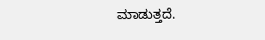ಮಾಡುತ್ತದೆ.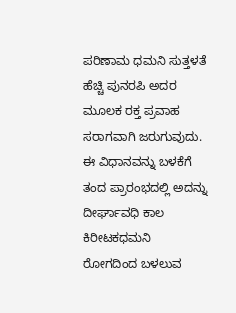ಪರಿಣಾಮ ಧಮನಿ ಸುತ್ತಳತೆ ಹೆಚ್ಚಿ ಪುನರಪಿ ಅದರ ಮೂಲಕ ರಕ್ತ ಪ್ರವಾಹ ಸರಾಗವಾಗಿ ಜರುಗುವುದು. ಈ ವಿಧಾನವನ್ನು ಬಳಕೆಗೆ ತಂದ ಪ್ರಾರಂಭದಲ್ಲಿ ಅದನ್ನು ದೀರ್ಘಾವಧಿ ಕಾಲ ಕಿರೀಟಕಧಮನಿ ರೋಗದಿಂದ ಬಳಲುವ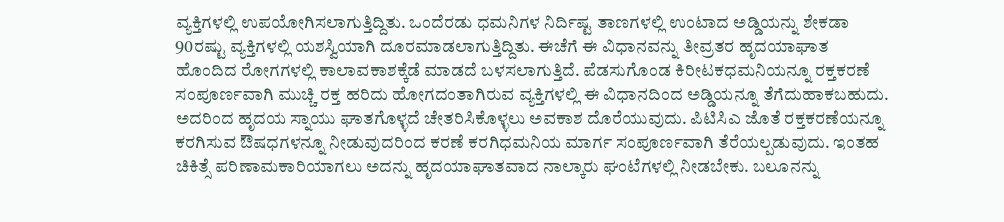ವ್ಯಕ್ತಿಗಳಲ್ಲಿ ಉಪಯೋಗಿಸಲಾಗುತ್ತಿದ್ದಿತು. ಒಂದೆರಡು ಧಮನಿಗಳ ನಿರ್ದಿಷ್ಟ ತಾಣಗಳಲ್ಲಿ ಉಂಟಾದ ಅಡ್ಡಿಯನ್ನು ಶೇಕಡಾ 90ರಷ್ಟು ವ್ಯಕ್ತಿಗಳಲ್ಲಿ ಯಶಸ್ವಿಯಾಗಿ ದೂರಮಾಡಲಾಗುತ್ತಿದ್ದಿತು. ಈಚೆಗೆ ಈ ವಿಧಾನವನ್ನು ತೀವ್ರತರ ಹೃದಯಾಘಾತ ಹೊಂದಿದ ರೋಗಗಳಲ್ಲಿ ಕಾಲಾವಕಾಶಕ್ಕೆಡೆ ಮಾಡದೆ ಬಳಸಲಾಗುತ್ತಿದೆ. ಪೆಡಸುಗೊಂಡ ಕಿರೀಟಕಧಮನಿಯನ್ನೂ ರಕ್ತಕರಣೆ ಸಂಪೂರ್ಣವಾಗಿ ಮುಚ್ಚಿ ರಕ್ತ ಹರಿದು ಹೋಗದಂತಾಗಿರುವ ವ್ಯಕ್ತಿಗಳಲ್ಲಿ ಈ ವಿಧಾನದಿಂದ ಅಡ್ಡಿಯನ್ನೂ ತೆಗೆದುಹಾಕಬಹುದು. ಅದರಿಂದ ಹೃದಯ ಸ್ನಾಯು ಘಾತಗೊಳ್ಳದೆ ಚೇತರಿಸಿಕೊಳ್ಳಲು ಅವಕಾಶ ದೊರೆಯುವುದು. ಪಿಟಿಸಿಎ ಜೊತೆ ರಕ್ತಕರಣೆಯನ್ನೂ ಕರಗಿಸುವ ಔಷಧಗಳನ್ನೂ ನೀಡುವುದರಿಂದ ಕರಣೆ ಕರಗಿಧಮನಿಯ ಮಾರ್ಗ ಸಂಪೂರ್ಣವಾಗಿ ತೆರೆಯಲ್ಪಡುವುದು. ಇಂತಹ ಚಿಕಿತ್ಸೆ ಪರಿಣಾಮಕಾರಿಯಾಗಲು ಅದನ್ನು ಹೃದಯಾಘಾತವಾದ ನಾಲ್ಕಾರು ಘಂಟೆಗಳಲ್ಲಿ ನೀಡಬೇಕು. ಬಲೂನನ್ನು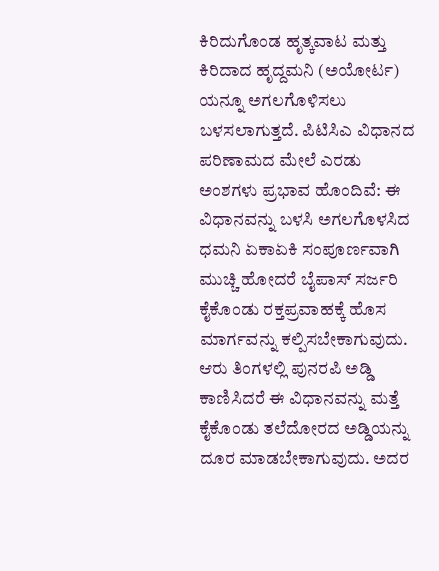ಕಿರಿದುಗೊಂಡ ಹೃತ್ಕವಾಟ ಮತ್ತು ಕಿರಿದಾದ ಹೃದ್ದಮನಿ (ಅಯೋರ್ಟ) ಯನ್ನೂ ಅಗಲಗೊಳಿಸಲು ಬಳಸಲಾಗುತ್ತದೆ. ಪಿಟಿಸಿಎ ವಿಧಾನದ ಪರಿಣಾಮದ ಮೇಲೆ ಎರಡು ಅಂಶಗಳು ಪ್ರಭಾವ ಹೊಂದಿವೆ: ಈ ವಿಧಾನವನ್ನು ಬಳಸಿ ಅಗಲಗೊಳಸಿದ ಧಮನಿ ಏಕಾಏಕಿ ಸಂಪೂರ್ಣವಾಗಿ ಮುಚ್ಚಿ ಹೋದರೆ ಬೈಪಾಸ್ ಸರ್ಜರಿ ಕೈಕೊಂಡು ರಕ್ತಪ್ರವಾಹಕ್ಕೆ ಹೊಸ ಮಾರ್ಗವನ್ನು ಕಲ್ಪಿಸಬೇಕಾಗುವುದು. ಆರು ತಿಂಗಳಲ್ಲಿ ಪುನರಪಿ ಅಡ್ಡಿ ಕಾಣಿಸಿದರೆ ಈ ವಿಧಾನವನ್ನು ಮತ್ತೆ ಕೈಕೊಂಡು ತಲೆದೋರದ ಅಡ್ಡಿಯನ್ನು ದೂರ ಮಾಡಬೇಕಾಗುವುದು. ಅದರ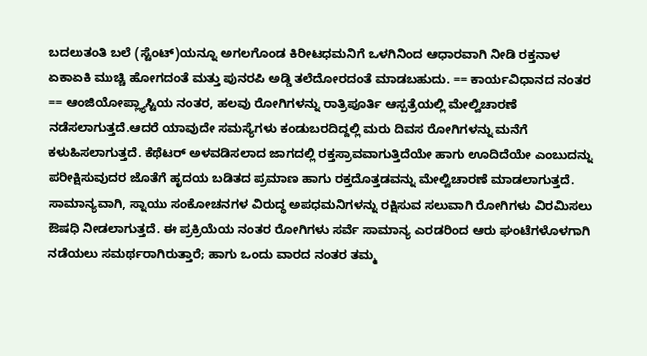ಬದಲುತಂತಿ ಬಲೆ (ಸ್ಟೆಂಟ್)ಯನ್ನೂ ಅಗಲಗೊಂಡ ಕಿರೀಟಧಮನಿಗೆ ಒಳಗಿನಿಂದ ಆಧಾರವಾಗಿ ನೀಡಿ ರಕ್ತನಾಳ ಏಕಾಏಕಿ ಮುಚ್ಚಿ ಹೋಗದಂತೆ ಮತ್ತು ಪುನರಪಿ ಅಡ್ಡಿ ತಲೆದೋರದಂತೆ ಮಾಡಬಹುದು. == ಕಾರ್ಯವಿಧಾನದ ನಂತರ == ಆಂಜಿಯೋಪ್ಲ್ಯಾಸ್ಟಿಯ ನಂತರ, ಹಲವು ರೋಗಿಗಳನ್ನು ರಾತ್ರಿಪೂರ್ತಿ ಆಸ್ಪತ್ರೆಯಲ್ಲಿ ಮೇಲ್ವಿಚಾರಣೆ ನಡೆಸಲಾಗುತ್ತದೆ.ಆದರೆ ಯಾವುದೇ ಸಮಸ್ಯೆಗಳು ಕಂಡುಬರದಿದ್ದಲ್ಲಿ ಮರು ದಿವಸ ರೋಗಿಗಳನ್ನು ಮನೆಗೆ ಕಳುಹಿಸಲಾಗುತ್ತದೆ. ಕೆಥೆಟರ್ ಅಳವಡಿಸಲಾದ ಜಾಗದಲ್ಲಿ ರಕ್ತಸ್ರಾವವಾಗುತ್ತಿದೆಯೇ ಹಾಗು ಊದಿದೆಯೇ ಎಂಬುದನ್ನು ಪರೀಕ್ಷಿಸುವುದರ ಜೊತೆಗೆ ಹೃದಯ ಬಡಿತದ ಪ್ರಮಾಣ ಹಾಗು ರಕ್ತದೊತ್ತಡವನ್ನು ಮೇಲ್ವಿಚಾರಣೆ ಮಾಡಲಾಗುತ್ತದೆ. ಸಾಮಾನ್ಯವಾಗಿ, ಸ್ನಾಯು ಸಂಕೋಚನಗಳ ವಿರುದ್ಧ ಅಪಧಮನಿಗಳನ್ನು ರಕ್ಷಿಸುವ ಸಲುವಾಗಿ ರೋಗಿಗಳು ವಿರಮಿಸಲು ಔಷಧಿ ನೀಡಲಾಗುತ್ತದೆ. ಈ ಪ್ರಕ್ರಿಯೆಯ ನಂತರ ರೋಗಿಗಳು ಸರ್ವೆ ಸಾಮಾನ್ಯ ಎರಡರಿಂದ ಆರು ಘಂಟೆಗಳೊಳಗಾಗಿ ನಡೆಯಲು ಸಮರ್ಥರಾಗಿರುತ್ತಾರೆ; ಹಾಗು ಒಂದು ವಾರದ ನಂತರ ತಮ್ಮ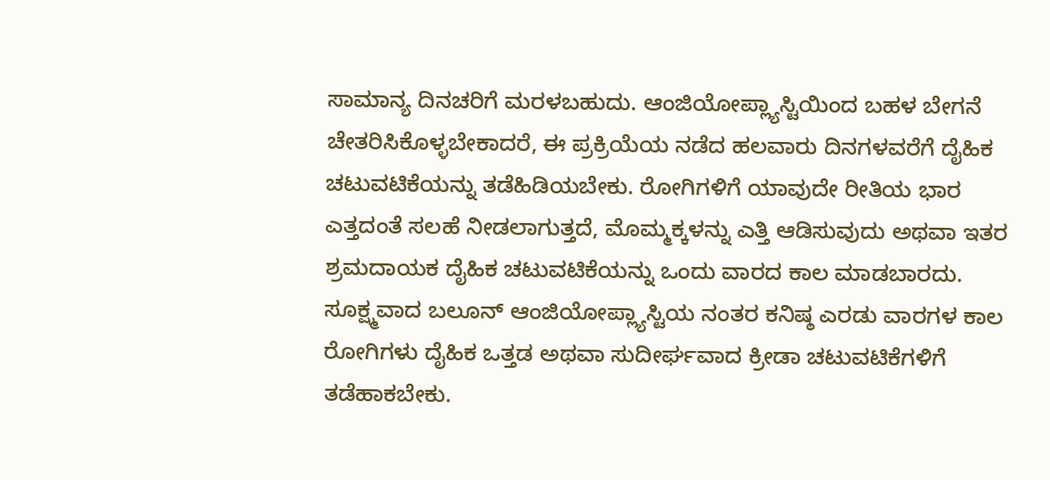ಸಾಮಾನ್ಯ ದಿನಚರಿಗೆ ಮರಳಬಹುದು. ಆಂಜಿಯೋಪ್ಲ್ಯಾಸ್ಟಿಯಿಂದ ಬಹಳ ಬೇಗನೆ ಚೇತರಿಸಿಕೊಳ್ಳಬೇಕಾದರೆ, ಈ ಪ್ರಕ್ರಿಯೆಯ ನಡೆದ ಹಲವಾರು ದಿನಗಳವರೆಗೆ ದೈಹಿಕ ಚಟುವಟಿಕೆಯನ್ನು ತಡೆಹಿಡಿಯಬೇಕು. ರೋಗಿಗಳಿಗೆ ಯಾವುದೇ ರೀತಿಯ ಭಾರ ಎತ್ತದಂತೆ ಸಲಹೆ ನೀಡಲಾಗುತ್ತದೆ, ಮೊಮ್ಮಕ್ಕಳನ್ನು ಎತ್ತಿ ಆಡಿಸುವುದು ಅಥವಾ ಇತರ ಶ್ರಮದಾಯಕ ದೈಹಿಕ ಚಟುವಟಿಕೆಯನ್ನು ಒಂದು ವಾರದ ಕಾಲ ಮಾಡಬಾರದು. ಸೂಕ್ಷ್ಮವಾದ ಬಲೂನ್ ಆಂಜಿಯೋಪ್ಲ್ಯಾಸ್ಟಿಯ ನಂತರ ಕನಿಷ್ಠ ಎರಡು ವಾರಗಳ ಕಾಲ ರೋಗಿಗಳು ದೈಹಿಕ ಒತ್ತಡ ಅಥವಾ ಸುದೀರ್ಘವಾದ ಕ್ರೀಡಾ ಚಟುವಟಿಕೆಗಳಿಗೆ ತಡೆಹಾಕಬೇಕು.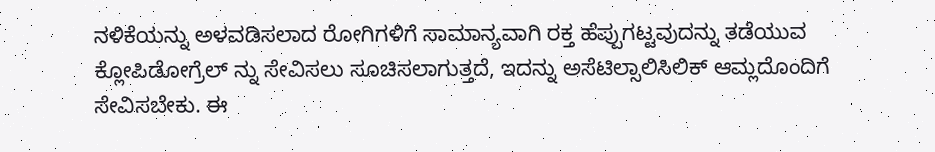ನಳಿಕೆಯನ್ನು ಅಳವಡಿಸಲಾದ ರೋಗಿಗಳಿಗೆ ಸಾಮಾನ್ಯವಾಗಿ ರಕ್ತ ಹೆಪ್ಪುಗಟ್ಟವುದನ್ನು ತಡೆಯುವ ಕ್ಲೋಪಿಡೋಗ್ರೆಲ್ ನ್ನು ಸೇವಿಸಲು ಸೂಚಿಸಲಾಗುತ್ತದೆ, ಇದನ್ನು ಅಸೆಟಿಲ್ಸಾಲಿಸಿಲಿಕ್ ಆಮ್ಲದೊಂದಿಗೆ ಸೇವಿಸಬೇಕು. ಈ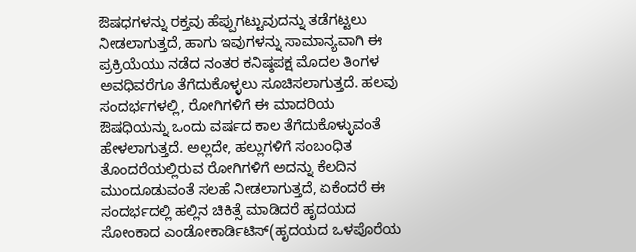ಔಷಧಗಳನ್ನು ರಕ್ತವು ಹೆಪ್ಪುಗಟ್ಟುವುದನ್ನು ತಡೆಗಟ್ಟಲು ನೀಡಲಾಗುತ್ತದೆ, ಹಾಗು ಇವುಗಳನ್ನು ಸಾಮಾನ್ಯವಾಗಿ ಈ ಪ್ರಕ್ರಿಯೆಯು ನಡೆದ ನಂತರ ಕನಿಷ್ಠಪಕ್ಷ ಮೊದಲ ತಿಂಗಳ ಅವಧಿವರೆಗೂ ತೆಗೆದುಕೊಳ್ಳಲು ಸೂಚಿಸಲಾಗುತ್ತದೆ. ಹಲವು ಸಂದರ್ಭಗಳಲ್ಲಿ, ರೋಗಿಗಳಿಗೆ ಈ ಮಾದರಿಯ ಔಷಧಿಯನ್ನು ಒಂದು ವರ್ಷದ ಕಾಲ ತೆಗೆದುಕೊಳ್ಳುವಂತೆ ಹೇಳಲಾಗುತ್ತದೆ. ಅಲ್ಲದೇ, ಹಲ್ಲುಗಳಿಗೆ ಸಂಬಂಧಿತ ತೊಂದರೆಯಲ್ಲಿರುವ ರೋಗಿಗಳಿಗೆ ಅದನ್ನು ಕೆಲದಿನ ಮುಂದೂಡುವಂತೆ ಸಲಹೆ ನೀಡಲಾಗುತ್ತದೆ, ಏಕೆಂದರೆ ಈ ಸಂದರ್ಭದಲ್ಲಿ ಹಲ್ಲಿನ ಚಿಕಿತ್ಸೆ ಮಾಡಿದರೆ ಹೃದಯದ ಸೋಂಕಾದ ಎಂಡೋಕಾರ್ಡಿಟಿಸ್(ಹೃದಯದ ಒಳಪೊರೆಯ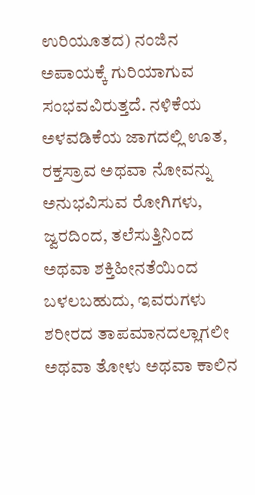ಉರಿಯೂತದ) ನಂಜಿನ ಅಪಾಯಕ್ಕೆ ಗುರಿಯಾಗುವ ಸಂಭವವಿರುತ್ತದೆ. ನಳಿಕೆಯ ಅಳವಡಿಕೆಯ ಜಾಗದಲ್ಲಿ ಊತ, ರಕ್ತಸ್ರಾವ ಅಥವಾ ನೋವನ್ನು ಅನುಭವಿಸುವ ರೋಗಿಗಳು, ಜ್ವರದಿಂದ, ತಲೆಸುತ್ತಿನಿಂದ ಅಥವಾ ಶಕ್ತಿಹೀನತೆಯಿಂದ ಬಳಲಬಹುದು, ಇವರುಗಳು ಶರೀರದ ತಾಪಮಾನದಲ್ಲಾಗಲೀ ಅಥವಾ ತೋಳು ಅಥವಾ ಕಾಲಿನ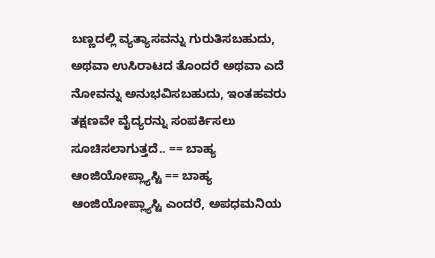ಬಣ್ಣದಲ್ಲಿ ವ್ಯತ್ಯಾಸವನ್ನು ಗುರುತಿಸಬಹುದು, ಅಥವಾ ಉಸಿರಾಟದ ತೊಂದರೆ ಅಥವಾ ಎದೆ ನೋವನ್ನು ಅನುಭವಿಸಬಹುದು, ಇಂತಹವರು ತಕ್ಷಣವೇ ವೈದ್ಯರನ್ನು ಸಂಪರ್ಕಿಸಲು ಸೂಚಿಸಲಾಗುತ್ತದೆ.. == ಬಾಹ್ಯ ಆಂಜಿಯೋಪ್ಲ್ಯಾಸ್ಟಿ == ಬಾಹ್ಯ ಆಂಜಿಯೋಪ್ಲ್ಯಾಸ್ಟಿ ಎಂದರೆ, ಅಪಧಮನಿಯ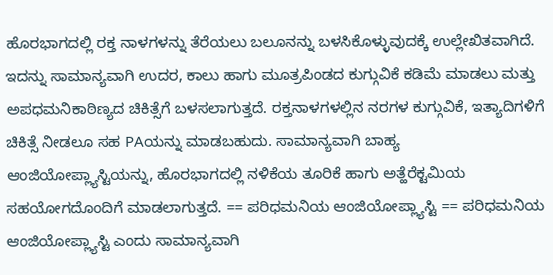ಹೊರಭಾಗದಲ್ಲಿ ರಕ್ತ ನಾಳಗಳನ್ನು ತೆರೆಯಲು ಬಲೂನನ್ನು ಬಳಸಿಕೊಳ್ಳುವುದಕ್ಕೆ ಉಲ್ಲೇಖಿತವಾಗಿದೆ. ಇದನ್ನು ಸಾಮಾನ್ಯವಾಗಿ ಉದರ, ಕಾಲು ಹಾಗು ಮೂತ್ರಪಿಂಡದ ಕುಗ್ಗುವಿಕೆ ಕಡಿಮೆ ಮಾಡಲು ಮತ್ತು ಅಪಧಮನಿಕಾಠಿಣ್ಯದ ಚಿಕಿತ್ಸೆಗೆ ಬಳಸಲಾಗುತ್ತದೆ. ರಕ್ತನಾಳಗಳಲ್ಲಿನ ನರಗಳ ಕುಗ್ಗುವಿಕೆ, ಇತ್ಯಾದಿಗಳಿಗೆ ಚಿಕಿತ್ಸೆ ನೀಡಲೂ ಸಹ PAಯನ್ನು ಮಾಡಬಹುದು. ಸಾಮಾನ್ಯವಾಗಿ ಬಾಹ್ಯ ಆಂಜಿಯೋಪ್ಲ್ಯಾಸ್ಟಿಯನ್ನು, ಹೊರಭಾಗದಲ್ಲಿ ನಳಿಕೆಯ ತೂರಿಕೆ ಹಾಗು ಅತ್ಹೆರೆಕ್ಟಮಿಯ ಸಹಯೋಗದೊಂದಿಗೆ ಮಾಡಲಾಗುತ್ತದೆ. == ಪರಿಧಮನಿಯ ಆಂಜಿಯೋಪ್ಲ್ಯಾಸ್ಟಿ == ಪರಿಧಮನಿಯ ಆಂಜಿಯೋಪ್ಲ್ಯಾಸ್ಟಿ ಎಂದು ಸಾಮಾನ್ಯವಾಗಿ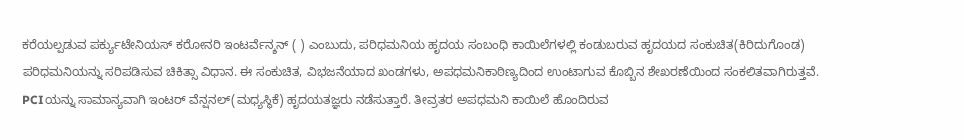ಕರೆಯಲ್ಪಡುವ ಪರ್ಕ್ಯುಟೇನಿಯಸ್ ಕರೋನರಿ ಇಂಟರ್ವೆನ್ಶನ್ ( ) ಎಂಬುದು, ಪರಿಧಮನಿಯ ಹೃದಯ ಸಂಬಂಧಿ ಕಾಯಿಲೆಗಳಲ್ಲಿ ಕಂಡುಬರುವ ಹೃದಯದ ಸಂಕುಚಿತ(ಕಿರಿದುಗೊಂಡ) ಪರಿಧಮನಿಯನ್ನು ಸರಿಪಡಿಸುವ ಚಿಕಿತ್ಸಾ ವಿಧಾನ. ಈ ಸಂಕುಚಿತ, ವಿಭಜನೆಯಾದ ಖಂಡಗಳು, ಅಪಧಮನಿಕಾಠಿಣ್ಯದಿಂದ ಉಂಟಾಗುವ ಕೊಬ್ಬಿನ ಶೇಖರಣೆಯಿಂದ ಸಂಕಲಿತವಾಗಿರುತ್ತವೆ. PCIಯನ್ನು ಸಾಮಾನ್ಯವಾಗಿ ಇಂಟರ್ ವೆನ್ಷನಲ್(ಮಧ್ಯಸ್ಥಿಕೆ) ಹೃದಯತಜ್ಞರು ನಡೆಸುತ್ತಾರೆ. ತೀವ್ರತರ ಅಪಧಮನಿ ಕಾಯಿಲೆ ಹೊಂದಿರುವ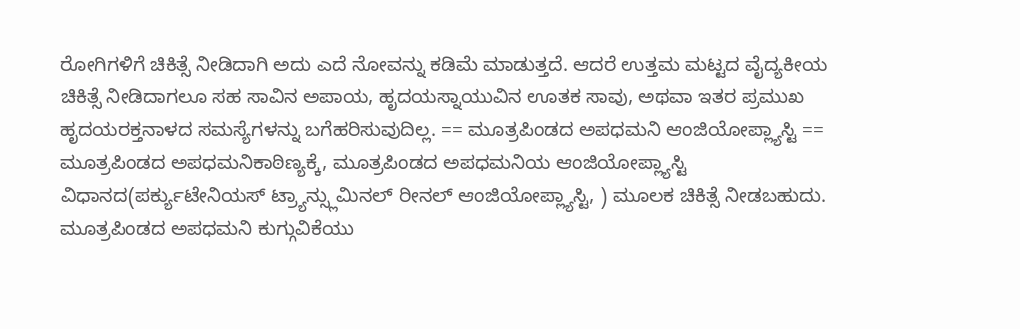ರೋಗಿಗಳಿಗೆ ಚಿಕಿತ್ಸೆ ನೀಡಿದಾಗಿ ಅದು ಎದೆ ನೋವನ್ನು ಕಡಿಮೆ ಮಾಡುತ್ತದೆ. ಆದರೆ ಉತ್ತಮ ಮಟ್ಟದ ವೈದ್ಯಕೀಯ ಚಿಕಿತ್ಸೆ ನೀಡಿದಾಗಲೂ ಸಹ ಸಾವಿನ ಅಪಾಯ, ಹೃದಯಸ್ನಾಯುವಿನ ಊತಕ ಸಾವು, ಅಥವಾ ಇತರ ಪ್ರಮುಖ ಹೃದಯರಕ್ತನಾಳದ ಸಮಸ್ಯೆಗಳನ್ನು ಬಗೆಹರಿಸುವುದಿಲ್ಲ. == ಮೂತ್ರಪಿಂಡದ ಅಪಧಮನಿ ಆಂಜಿಯೋಪ್ಲ್ಯಾಸ್ಟಿ == ಮೂತ್ರಪಿಂಡದ ಅಪಧಮನಿಕಾಠಿಣ್ಯಕ್ಕೆ, ಮೂತ್ರಪಿಂಡದ ಅಪಧಮನಿಯ ಆಂಜಿಯೋಪ್ಲ್ಯಾಸ್ಟಿ ವಿಧಾನದ(ಪರ್ಕ್ಯುಟೇನಿಯಸ್ ಟ್ರ್ಯಾನ್ಸ್ಲುಮಿನಲ್ ರೀನಲ್ ಆಂಜಿಯೋಪ್ಲ್ಯಾಸ್ಟಿ, ) ಮೂಲಕ ಚಿಕಿತ್ಸೆ ನೀಡಬಹುದು. ಮೂತ್ರಪಿಂಡದ ಅಪಧಮನಿ ಕುಗ್ಗುವಿಕೆಯು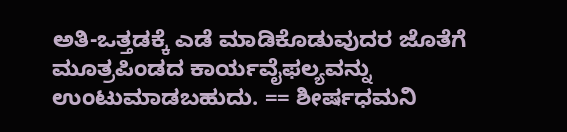ಅತಿ-ಒತ್ತಡಕ್ಕೆ ಎಡೆ ಮಾಡಿಕೊಡುವುದರ ಜೊತೆಗೆ ಮೂತ್ರಪಿಂಡದ ಕಾರ್ಯವೈಫಲ್ಯವನ್ನು ಉಂಟುಮಾಡಬಹುದು. == ಶೀರ್ಷಧಮನಿ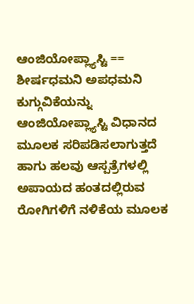ಆಂಜಿಯೋಪ್ಲ್ಯಾಸ್ಟಿ == ಶೀರ್ಷಧಮನಿ ಅಪಧಮನಿ ಕುಗ್ಗುವಿಕೆಯನ್ನು ಆಂಜಿಯೋಪ್ಲ್ಯಾಸ್ಟಿ ವಿಧಾನದ ಮೂಲಕ ಸರಿಪಡಿಸಲಾಗುತ್ತದೆ ಹಾಗು ಹಲವು ಆಸ್ಪತ್ರೆಗಳಲ್ಲಿ ಅಪಾಯದ ಹಂತದಲ್ಲಿರುವ ರೋಗಿಗಳಿಗೆ ನಳಿಕೆಯ ಮೂಲಕ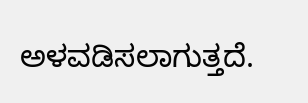ಅಳವಡಿಸಲಾಗುತ್ತದೆ.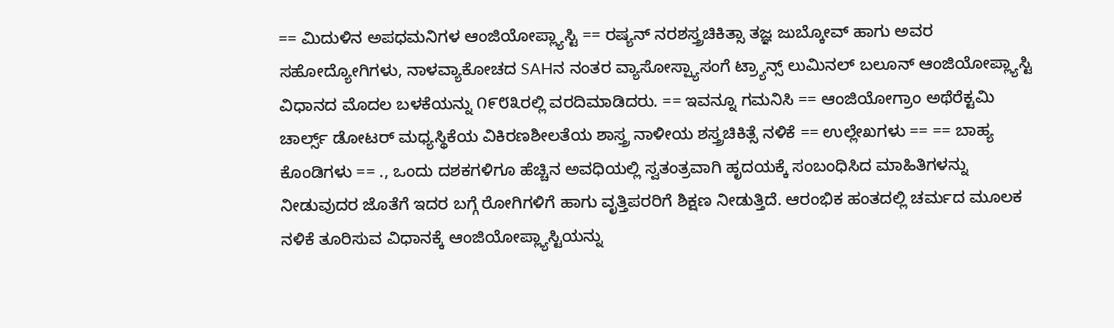== ಮಿದುಳಿನ ಅಪಧಮನಿಗಳ ಆಂಜಿಯೋಪ್ಲ್ಯಾಸ್ಟಿ == ರಷ್ಯನ್ ನರಶಸ್ತ್ರಚಿಕಿತ್ಸಾ ತಜ್ಞ ಜುಬ್ಕೋವ್ ಹಾಗು ಅವರ ಸಹೋದ್ಯೋಗಿಗಳು, ನಾಳವ್ಯಾಕೋಚದ SAHನ ನಂತರ ವ್ಯಾಸೋಸ್ಪ್ಯಾಸಂಗೆ ಟ್ರ್ಯಾನ್ಸ್ ಲುಮಿನಲ್ ಬಲೂನ್ ಆಂಜಿಯೋಪ್ಲ್ಯಾಸ್ಟಿ ವಿಧಾನದ ಮೊದಲ ಬಳಕೆಯನ್ನು ೧೯೮೩ರಲ್ಲಿ ವರದಿಮಾಡಿದರು. == ಇವನ್ನೂ ಗಮನಿಸಿ == ಆಂಜಿಯೋಗ್ರಾಂ ಅಥೆರೆಕ್ಟಮಿ ಚಾರ್ಲ್ಸ್ ಡೋಟರ್ ಮಧ್ಯಸ್ಥಿಕೆಯ ವಿಕಿರಣಶೀಲತೆಯ ಶಾಸ್ತ್ರ ನಾಳೀಯ ಶಸ್ತ್ರಚಿಕಿತ್ಸೆ ನಳಿಕೆ == ಉಲ್ಲೇಖಗಳು == == ಬಾಹ್ಯ ಕೊಂಡಿಗಳು‌ == ., ಒಂದು ದಶಕಗಳಿಗೂ ಹೆಚ್ಚಿನ ಅವಧಿಯಲ್ಲಿ ಸ್ವತಂತ್ರವಾಗಿ ಹೃದಯಕ್ಕೆ ಸಂಬಂಧಿಸಿದ ಮಾಹಿತಿಗಳನ್ನು ನೀಡುವುದರ ಜೊತೆಗೆ ಇದರ ಬಗ್ಗೆ ರೋಗಿಗಳಿಗೆ ಹಾಗು ವೃತ್ತಿಪರರಿಗೆ ಶಿಕ್ಷಣ ನೀಡುತ್ತಿದೆ. ಆರಂಭಿಕ ಹಂತದಲ್ಲಿ ಚರ್ಮದ ಮೂಲಕ ನಳಿಕೆ ತೂರಿಸುವ ವಿಧಾನಕ್ಕೆ ಆಂಜಿಯೋಪ್ಲ್ಯಾಸ್ಟಿಯನ್ನು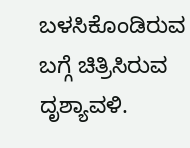ಬಳಸಿಕೊಂಡಿರುವ ಬಗ್ಗೆ ಚಿತ್ರಿಸಿರುವ ದೃಶ್ಯಾವಳಿ.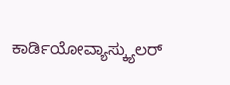ಕಾರ್ಡಿಯೋವ್ಯಾಸ್ಕ್ಯುಲರ್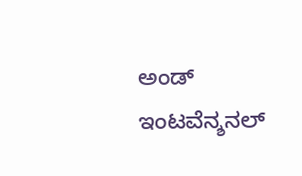ಅಂಡ್ ಇಂಟವೆನ್ಶನಲ್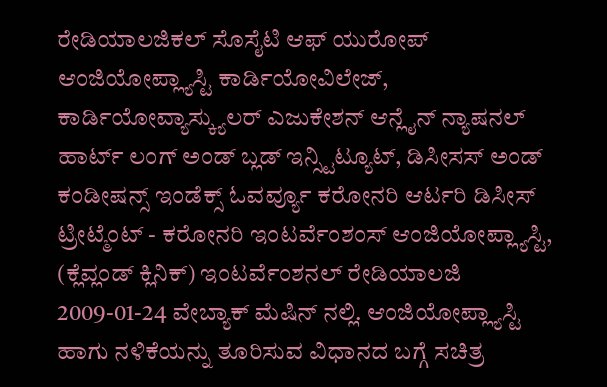ರೇಡಿಯಾಲಜಿಕಲ್ ಸೊಸೈಟಿ ಆಫ್ ಯುರೋಪ್ ಆಂಜಿಯೋಪ್ಲ್ಯಾಸ್ಟಿ ಕಾರ್ಡಿಯೋವಿಲೇಜ್, ಕಾರ್ಡಿಯೋವ್ಯಾಸ್ಕ್ಯುಲರ್ ಎಜುಕೇಶನ್ ಆನ್ಲೈನ್ ನ್ಯಾಷನಲ್ ಹಾರ್ಟ್ ಲಂಗ್ ಅಂಡ್ ಬ್ಲಡ್ ಇನ್ಸ್ಟಿಟ್ಯೂಟ್, ಡಿಸೀಸಸ್ ಅಂಡ್ ಕಂಡೀಷನ್ಸ್ ಇಂಡೆಕ್ಸ್ ಓವರ್ವ್ಯೂ ಕರೋನರಿ ಆರ್ಟರಿ ಡಿಸೀಸ್ ಟ್ರೀಟ್ಮೆಂಟ್ - ಕರೋನರಿ ಇಂಟರ್ವೆಂಶಂಸ್ ಆಂಜಿಯೋಪ್ಲ್ಯಾಸ್ಟಿ, (ಕ್ಲೆವ್ಲಂಡ್ ಕ್ಲಿನಿಕ್) ಇಂಟರ್ವೆಂಶನಲ್ ರೇಡಿಯಾಲಜಿ 2009-01-24 ವೇಬ್ಯಾಕ್ ಮೆಷಿನ್ ನಲ್ಲಿ. ಆಂಜಿಯೋಪ್ಲ್ಯಾಸ್ಟಿ ಹಾಗು ನಳಿಕೆಯನ್ನು ತೂರಿಸುವ ವಿಧಾನದ ಬಗ್ಗೆ ಸಚಿತ್ರ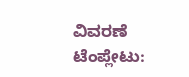ವಿವರಣೆ ಟೆಂಪ್ಲೇಟು: